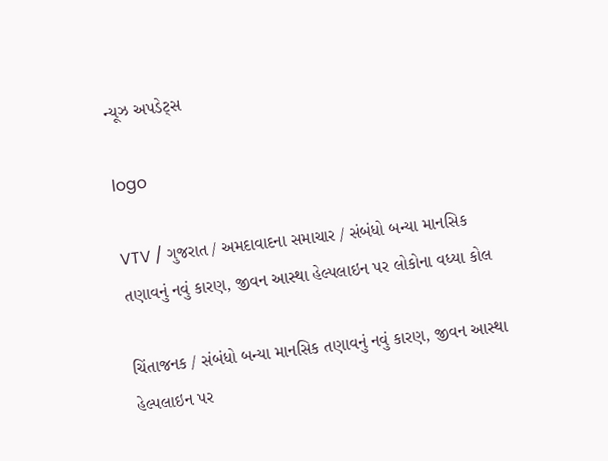ન્યૂઝ અપડેટ્સ

logo

VTV / ગુજરાત / અમદાવાદના સમાચાર / સંબંધો બન્યા માનસિક તણાવનું નવું કારણ, જીવન આસ્થા હેલ્પલાઇન પર લોકોના વધ્યા કોલ

ચિંતાજનક / સંબંધો બન્યા માનસિક તણાવનું નવું કારણ, જીવન આસ્થા હેલ્પલાઇન પર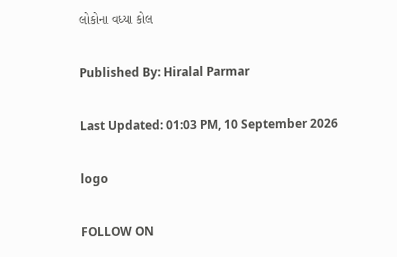લોકોના વધ્યા કોલ

Published By: Hiralal Parmar

Last Updated: 01:03 PM, 10 September 2026

logo

FOLLOW ON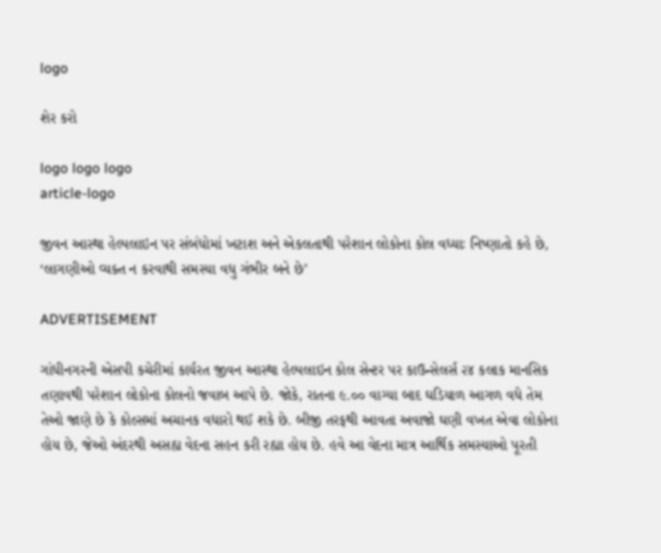logo

શેર કરો

logo logo logo
article-logo

જીવન આસ્થા હેલ્પલાઇન પર સંબંધોમાં ખટાશ અને એકલતાથી પરેશાન લોકોના કોલ વધ્યાઃ નિષ્ણાતો કહે છે, ‘લાગણીઓ વ્યક્ત ન કરવાથી સમસ્યા વધુ ગંભીર બને છે’

ADVERTISEMENT

ગાંધીનગરની એસપી કચેરીમાં કાર્યરત જીવન આસ્થા હેલ્પલાઇન કોલ સેન્ટર પર કાઉન્સેલર્સ ૨૪ કલાક માનસિક તણાવથી પરેશાન લોકોના કોલનો જવાબ આપે છે. જોકે, રાતના ૯.૦૦ વાગ્યા બાદ ઘડિયાળ આગળ વધે તેમ તેઓ જાણે છે કે કોલ્સમાં અચાનક વધારો થઈ શકે છે. બીજી તરફથી આવતા અવાજો ઘણી વખત એવા લોકોના હોય છે, જેઓ અંદરથી અસહ્ય વેદના સહન કરી રહ્યા હોય છે. હવે આ વેદના માત્ર આર્થિક સમસ્યાઓ પૂરતી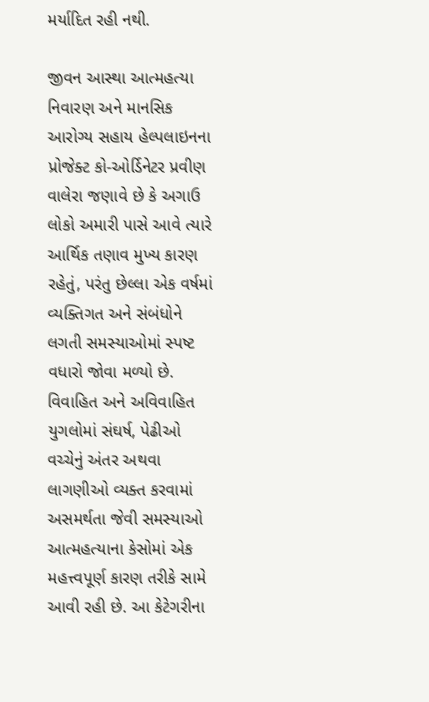મર્યાદિત રહી નથી.

જીવન આસ્થા આત્મહત્યા નિવારણ અને માનસિક આરોગ્ય સહાય હેલ્પલાઇનના પ્રોજેક્ટ કો-ઓર્ડિનેટર પ્રવીણ વાલેરા જણાવે છે કે અગાઉ લોકો અમારી પાસે આવે ત્યારે આર્થિક તણાવ મુખ્ય કારણ રહેતું, પરંતુ છેલ્લા એક વર્ષમાં વ્યક્તિગત અને સંબંધોને લગતી સમસ્યાઓમાં સ્પષ્ટ વધારો જોવા મળ્યો છે. વિવાહિત અને અવિવાહિત યુગલોમાં સંઘર્ષ, પેઢીઓ વચ્ચેનું અંતર અથવા લાગણીઓ વ્યક્ત કરવામાં અસમર્થતા જેવી સમસ્યાઓ આત્મહત્યાના કેસોમાં એક મહત્ત્વપૂર્ણ કારણ તરીકે સામે આવી રહી છે. આ કેટેગરીના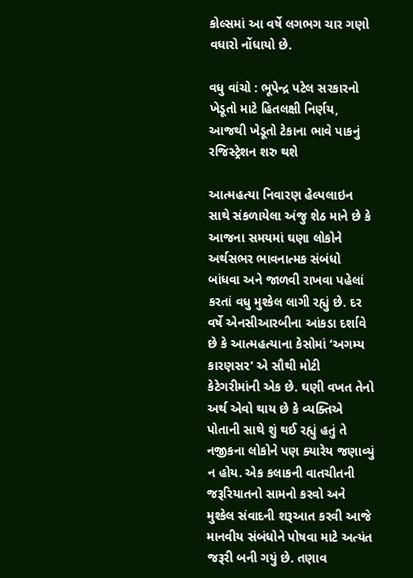કોલ્સમાં આ વર્ષે લગભગ ચાર ગણો વધારો નોંધાયો છે.

વધુ વાંચો : ભૂપેન્દ્ર પટેલ સરકારનો ખેડૂતો માટે હિતલક્ષી નિર્ણય, આજથી ખેડૂતો ટેકાના ભાવે પાકનું રજિસ્ટ્રેશન શરુ થશે

આત્મહત્યા નિવારણ હેલ્પલાઇન સાથે સંકળાયેલા અંજુ શેઠ માને છે કે આજના સમયમાં ઘણા લોકોને અર્થસભર ભાવનાત્મક સંબંધો બાંધવા અને જાળવી રાખવા પહેલાં કરતાં વધુ મુશ્કેલ લાગી રહ્યું છે. દર વર્ષે એનસીઆરબીના આંકડા દર્શાવે છે કે આત્મહત્યાના કેસોમાં ‘અગમ્ય કારણસર’ એ સૌથી મોટી કેટેગરીમાંની એક છે. ઘણી વખત તેનો અર્થ એવો થાય છે કે વ્યક્તિએ પોતાની સાથે શું થઈ રહ્યું હતું તે નજીકના લોકોને પણ ક્યારેય જણાવ્યું ન હોય. એક કલાકની વાતચીતની જરૂરિયાતનો સામનો કરવો અને મુશ્કેલ સંવાદની શરૂઆત કરવી આજે માનવીય સંબંધોને પોષવા માટે અત્યંત જરૂરી બની ગયું છે. તણાવ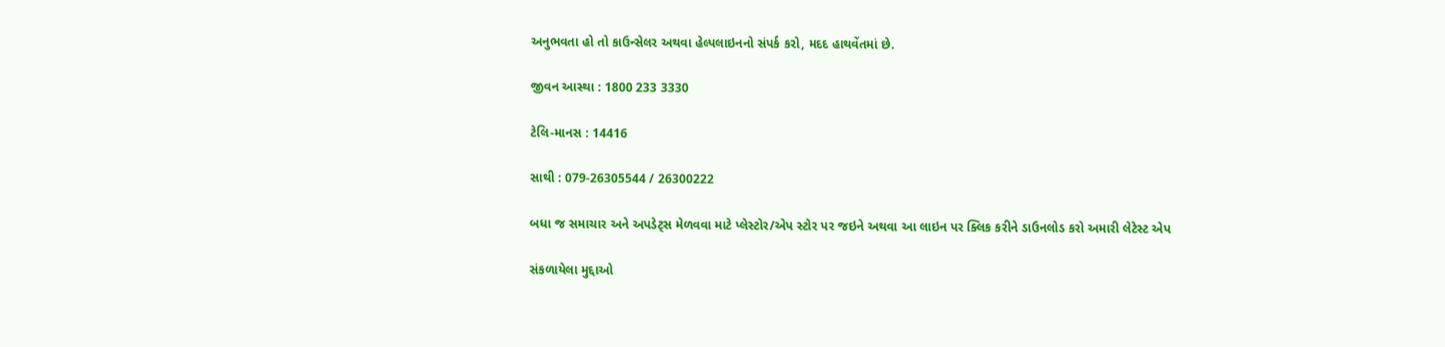અનુભવતા હો તો કાઉન્સેલર અથવા હેલ્પલાઇનનો સંપર્ક કરો, મદદ હાથવેંતમાં છે.

જીવન આસ્થા : 1800 233 3330

ટેલિ-માનસ : 14416

સાથી : 079-26305544 / 26300222

બધા જ સમાચાર અને અપડેટ્સ મેળવવા માટે પ્લેસ્ટોર/એપ સ્ટોર પર જઇને અથવા આ લાઇન પર ક્લિક કરીને ડાઉનલોડ કરો અમારી લેટેસ્ટ એપ

સંકળાયેલા મુદ્દાઓ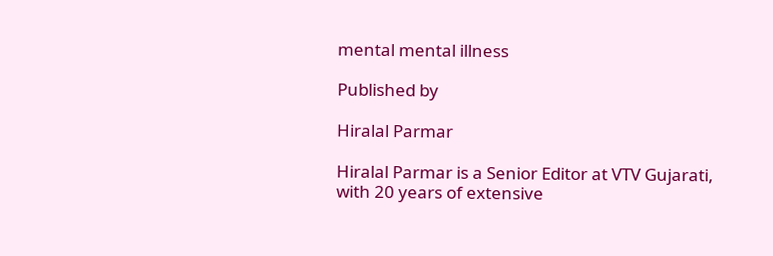mental mental illness

Published by

Hiralal Parmar

Hiralal Parmar is a Senior Editor at VTV Gujarati, with 20 years of extensive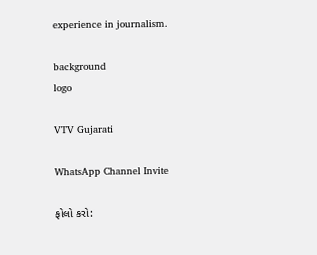experience in journalism.

background
logo

VTV Gujarati

WhatsApp Channel Invite

ફોલો કરો: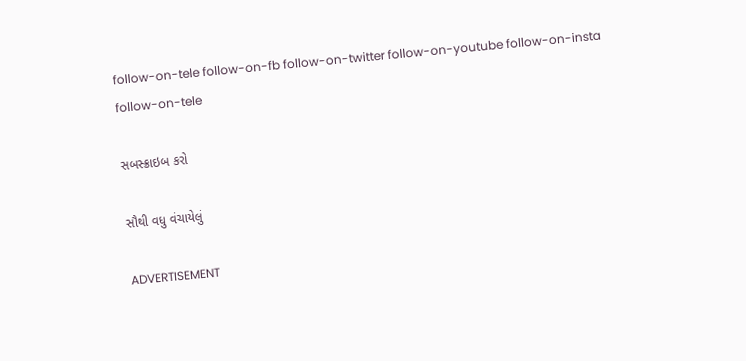follow-on-tele follow-on-fb follow-on-twitter follow-on-youtube follow-on-insta follow-on-tele

સબસ્ક્રાઇબ કરો

સૌથી વધુ વંચાયેલું

ADVERTISEMENT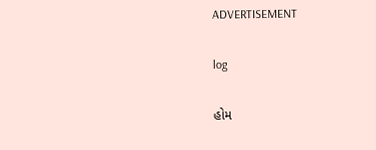ADVERTISEMENT

log

હોમ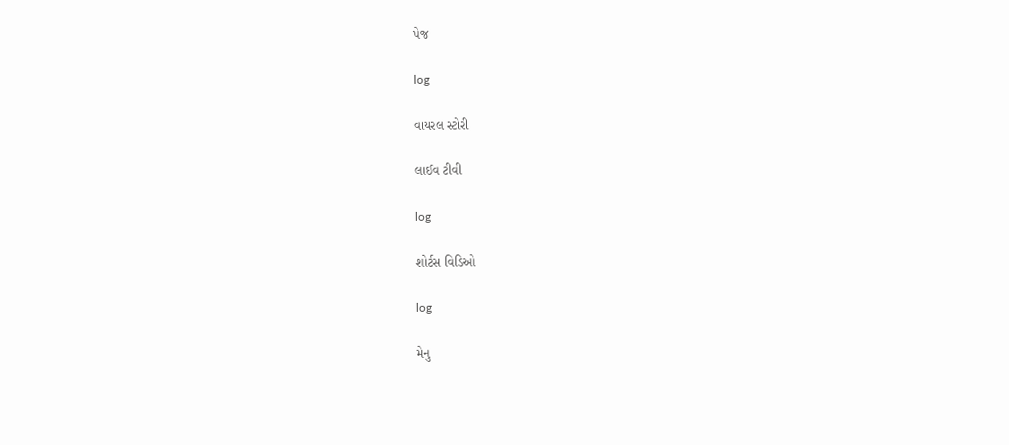પેજ

log

વાયરલ સ્ટોરી

લાઈવ ટીવી

log

શોર્ટસ વિડિઓ

log

મેનુ